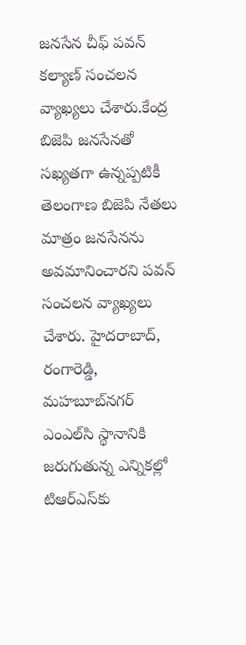జనసేన చీఫ్ పవన్ కల్యాణ్ సంచలన వ్యాఖ్యలు చేశారు.కేంద్ర బిజెపి జనసేనతో సఖ్యతగా ఉన్నప్పటికీ తెలంగాణ బిజెపి నేతలు మాత్రం జనసేనను అవమానించారని పవన్‌ సంచలన వ్యాఖ్యలు చేశారు. హైదరాబాద్‌, రంగారెడ్డి, మహబూబ్‌నగర్‌ ఎంఎల్‌సి స్థానానికి జరుగుతున్న ఎన్నికల్లో టిఆర్‌ఎస్‌కు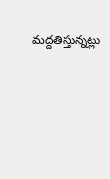మద్దతిస్తున్నట్లు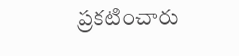ప్రకటించారు